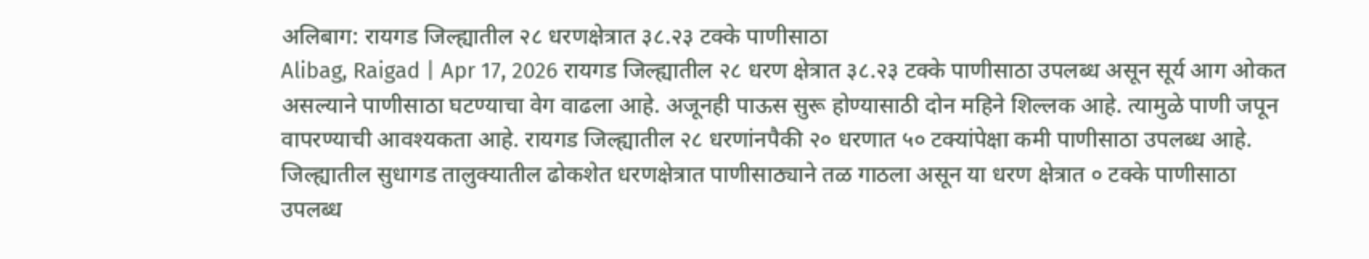अलिबाग: रायगड जिल्ह्यातील २८ धरणक्षेत्रात ३८.२३ टक्के पाणीसाठा
Alibag, Raigad | Apr 17, 2026 रायगड जिल्ह्यातील २८ धरण क्षेत्रात ३८.२३ टक्के पाणीसाठा उपलब्ध असून सूर्य आग ओकत असल्याने पाणीसाठा घटण्याचा वेग वाढला आहे. अजूनही पाऊस सुरू होण्यासाठी दोन महिने शिल्लक आहे. त्यामुळे पाणी जपून वापरण्याची आवश्यकता आहे. रायगड जिल्ह्यातील २८ धरणांनपैकी २० धरणात ५० टक्यांपेक्षा कमी पाणीसाठा उपलब्ध आहे. जिल्ह्यातील सुधागड तालुक्यातील ढोकशेत धरणक्षेत्रात पाणीसाठ्याने तळ गाठला असून या धरण क्षेत्रात ० टक्के पाणीसाठा उपलब्ध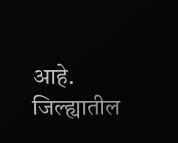आहे. जिल्ह्यातील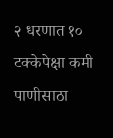२ धरणात १० टक्केपेक्षा कमी पाणीसाठा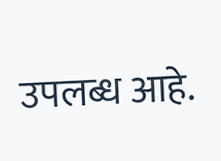उपलब्ध आहे.